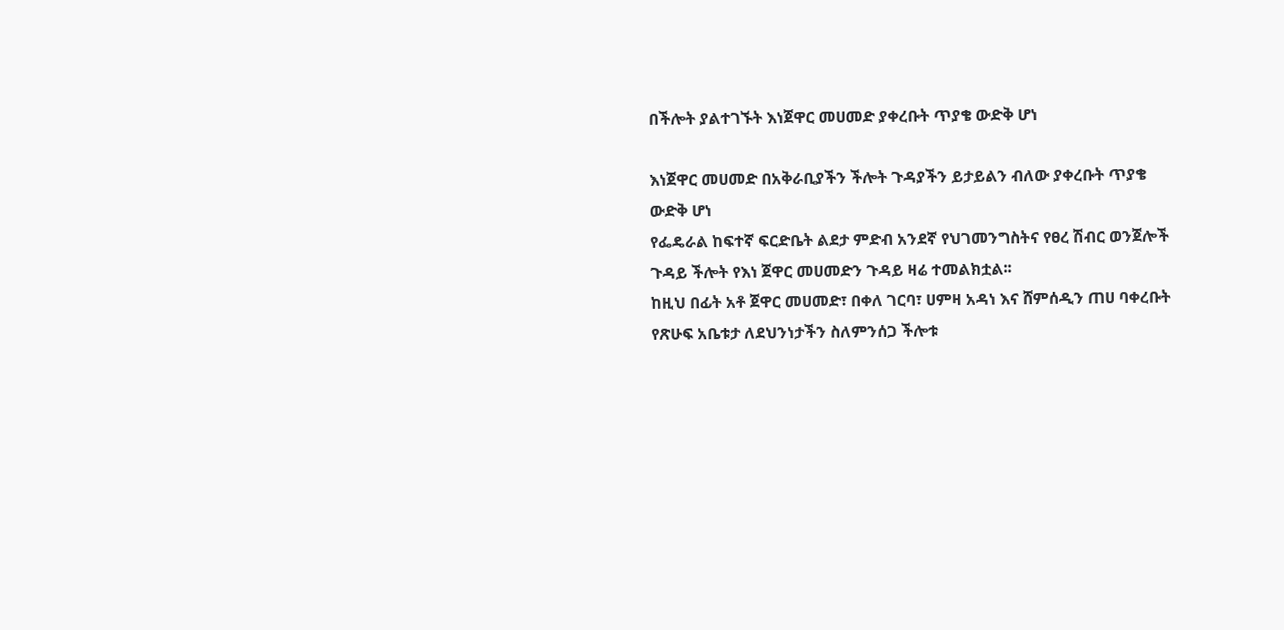በችሎት ያልተገኙት እነጀዋር መሀመድ ያቀረቡት ጥያቄ ውድቅ ሆነ

እነጀዋር መሀመድ በአቅራቢያችን ችሎት ጉዳያችን ይታይልን ብለው ያቀረቡት ጥያቄ ውድቅ ሆነ
የፌዴራል ከፍተኛ ፍርድቤት ልደታ ምድብ አንደኛ የህገመንግስትና የፀረ ሽብር ወንጀሎች ጉዳይ ችሎት የእነ ጀዋር መሀመድን ጉዳይ ዛሬ ተመልክቷል፡፡
ከዚህ በፊት አቶ ጀዋር መሀመድ፣ በቀለ ገርባ፣ ሀምዛ አዳነ እና ሸምሰዲን ጠሀ ባቀረቡት የጽሁፍ አቤቱታ ለደህንነታችን ስለምንሰጋ ችሎቱ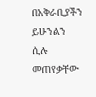በአቅራቢያችን ይሁንልን ሲሉ መጠየቃቸው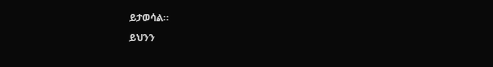ይታወሳል፡፡
ይህንን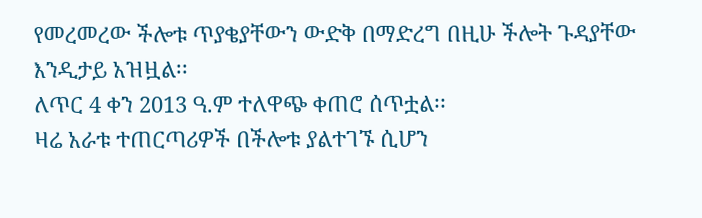የመረመረው ችሎቱ ጥያቄያቸውን ውድቅ በማድረግ በዚሁ ችሎት ጉዳያቸው እንዲታይ አዝዟል፡፡
ለጥር 4 ቀን 2013 ዓ.ም ተለዋጭ ቀጠሮ ሰጥቷል፡፡
ዛሬ አራቱ ተጠርጣሪዎች በችሎቱ ያልተገኙ ሲሆን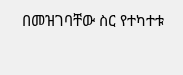በመዝገባቸው ስር የተካተቱ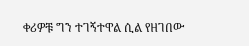ቀሪዎቹ ግን ተገኝተዋል ሲል የዘገበው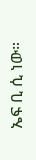ኤፍ ቢ ሲ ነው።